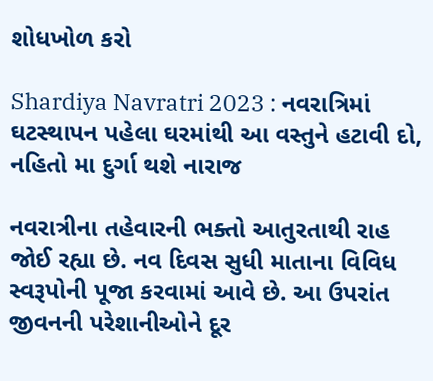શોધખોળ કરો

Shardiya Navratri 2023 : નવરાત્રિમાં ઘટસ્થાપન પહેલા ઘરમાંથી આ વસ્તુને હટાવી દો, નહિતો મા દુર્ગા થશે નારાજ

નવરાત્રીના તહેવારની ભક્તો આતુરતાથી રાહ જોઈ રહ્યા છે. નવ દિવસ સુધી માતાના વિવિધ સ્વરૂપોની પૂજા કરવામાં આવે છે. આ ઉપરાંત જીવનની પરેશાનીઓને દૂર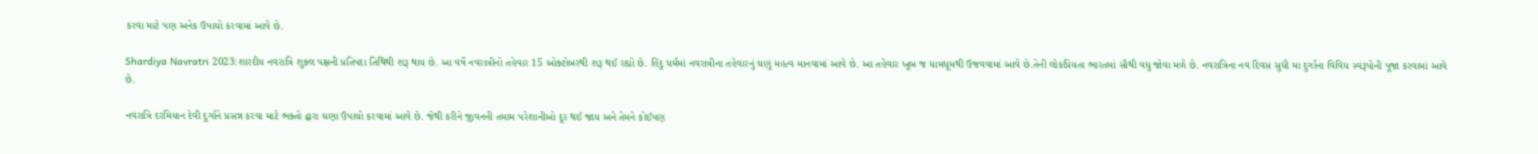કરવા માટે પણ અનેક ઉપાયો કરવામાં આવે છે.

Shardiya Navratri 2023:શારદીય નવરાત્રિ શુક્લ પક્ષની પ્રતિપદા તિથિથી શરૂ થાય છે. આ વર્ષે નવરાત્રીનો તહેવાર 15 ઓક્ટોબરથી શરૂ થઈ રહ્યો છે. હિંદુ ધર્મમાં નવરાત્રીના તહેવારનું ઘણું મહત્વ માનવામાં આવે છે. આ તહેવાર ખૂબ જ ધામધૂમથી ઉજવવામાં આવે છે.તેની લોકપ્રિયતા ભારતમાં સૌથી વધુ જોવા મળે છે. નવરાત્રિના નવ દિવસ સુધી મા દુર્ગાના વિવિધ સ્વરૂપોની પૂજા કરવામાં આવે છે.

નવરાત્રિ દરમિયાન દેવી દુર્ગાને પ્રસન્ન કરવા માટે ભક્તો દ્વારા ઘણા ઉપાયો કરવામાં આવે છે. જેથી કરીને જીવનની તમામ પરેશાનીઓ દૂર થઈ જાય અને તેમને કોઈપણ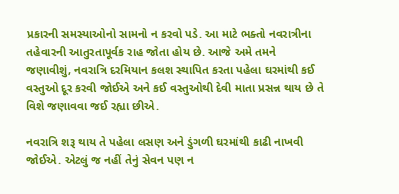પ્રકારની સમસ્યાઓનો સામનો ન કરવો પડે. આ માટે ભક્તો નવરાત્રીના તહેવારની આતુરતાપૂર્વક રાહ જોતા હોય છે. આજે અમે તમને જણાવીશું, નવરાત્રિ દરમિયાન કલશ સ્થાપિત કરતા પહેલા ઘરમાંથી કઈ વસ્તુઓ દૂર કરવી જોઈએ અને કઈ વસ્તુઓથી દેવી માતા પ્રસન્ન થાય છે તે વિશે જણાવવા જઈ રહ્યા છીએ.

નવરાત્રિ શરૂ થાય તે પહેલા લસણ અને ડુંગળી ઘરમાંથી કાઢી નાખવી જોઈએ. એટલું જ નહીં તેનું સેવન પણ ન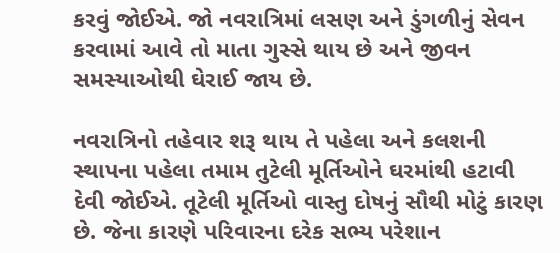કરવું જોઈએ. જો નવરાત્રિમાં લસણ અને ડુંગળીનું સેવન કરવામાં આવે તો માતા ગુસ્સે થાય છે અને જીવન સમસ્યાઓથી ઘેરાઈ જાય છે.

નવરાત્રિનો તહેવાર શરૂ થાય તે પહેલા અને કલશની સ્થાપના પહેલા તમામ તુટેલી મૂર્તિઓને ઘરમાંથી હટાવી દેવી જોઈએ. તૂટેલી મૂર્તિઓ વાસ્તુ દોષનું સૌથી મોટું કારણ છે. જેના કારણે પરિવારના દરેક સભ્ય પરેશાન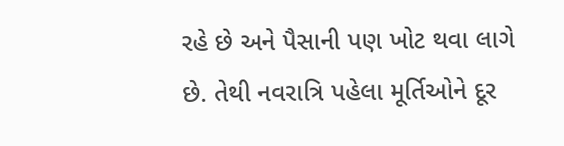રહે છે અને પૈસાની પણ ખોટ થવા લાગે છે. તેથી નવરાત્રિ પહેલા મૂર્તિઓને દૂર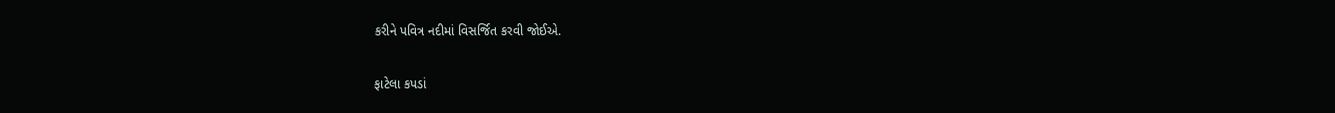કરીને પવિત્ર નદીમાં વિસર્જિત કરવી જોઈએ.

ફાટેલા કપડાં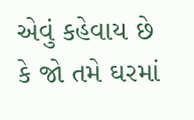એવું કહેવાય છે કે જો તમે ઘરમાં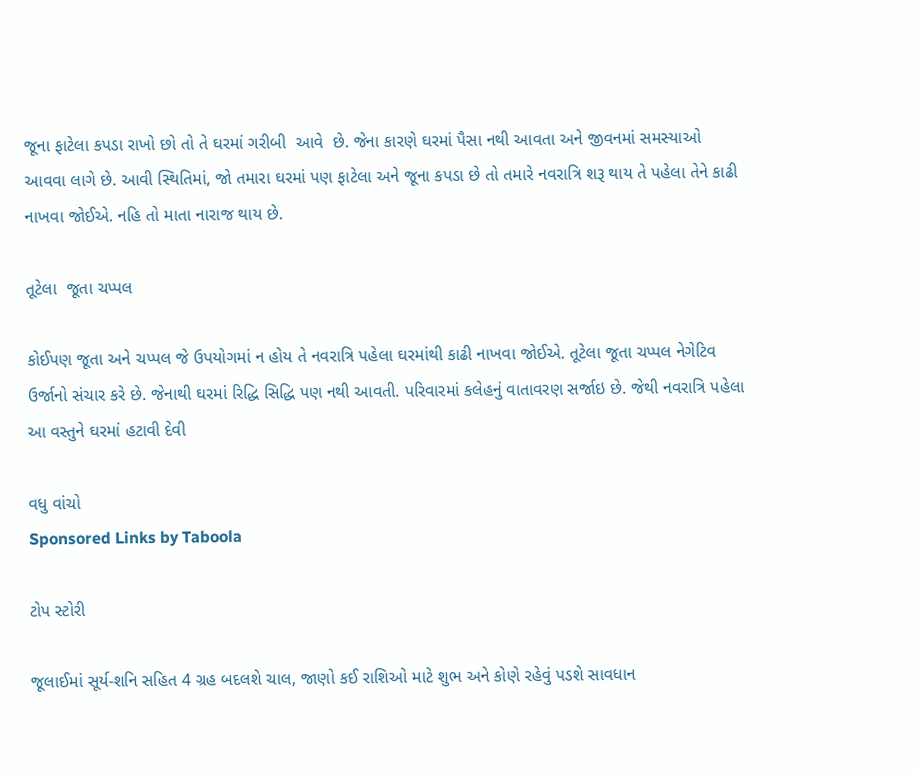જૂના ફાટેલા કપડા રાખો છો તો તે ઘરમાં ગરીબી  આવે  છે. જેના કારણે ઘરમાં પૈસા નથી આવતા અને જીવનમાં સમસ્યાઓ આવવા લાગે છે. આવી સ્થિતિમાં, જો તમારા ઘરમાં પણ ફાટેલા અને જૂના કપડા છે તો તમારે નવરાત્રિ શરૂ થાય તે પહેલા તેને કાઢી નાખવા જોઈએ. નહિ તો માતા નારાજ થાય છે.

તૂટેલા  જૂતા ચપ્પલ

કોઈપણ જૂતા અને ચપ્પલ જે ઉપયોગમાં ન હોય તે નવરાત્રિ પહેલા ઘરમાંથી કાઢી નાખવા જોઈએ. તૂટેલા જૂતા ચપ્પલ નેગેટિવ ઉર્જાનો સંચાર કરે છે. જેનાથી ઘરમાં રિદ્ધિ સિદ્ધિ પણ નથી આવતી. પરિવારમાં કલેહનું વાતાવરણ સર્જાઇ છે. જેથી નવરાત્રિ પહેલા આ વસ્તુને ઘરમાં હટાવી દેવી

વધુ વાંચો
Sponsored Links by Taboola

ટોપ સ્ટોરી

જૂલાઈમાં સૂર્ય-શનિ સહિત 4 ગ્રહ બદલશે ચાલ, જાણો કઈ રાશિઓ માટે શુભ અને કોણે રહેવું પડશે સાવધાન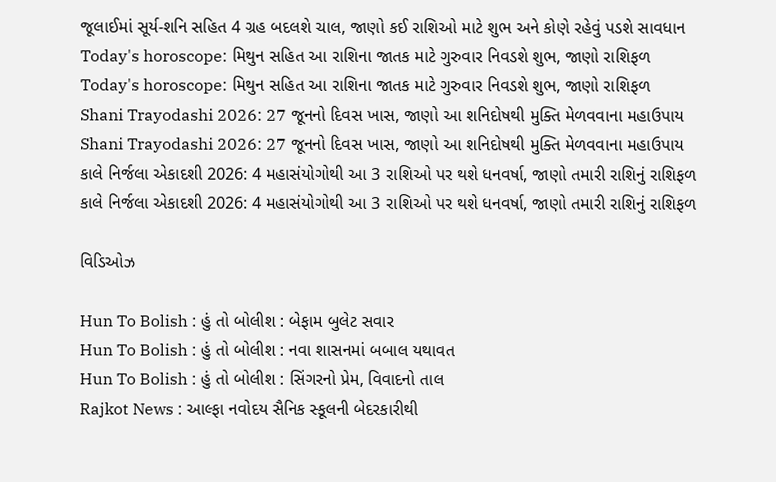જૂલાઈમાં સૂર્ય-શનિ સહિત 4 ગ્રહ બદલશે ચાલ, જાણો કઈ રાશિઓ માટે શુભ અને કોણે રહેવું પડશે સાવધાન
Today's horoscope: મિથુન સહિત આ રાશિના જાતક માટે ગુરુવાર નિવડશે શુભ, જાણો રાશિફળ
Today's horoscope: મિથુન સહિત આ રાશિના જાતક માટે ગુરુવાર નિવડશે શુભ, જાણો રાશિફળ
Shani Trayodashi 2026: 27 જૂનનો દિવસ ખાસ, જાણો આ શનિદોષથી મુક્તિ મેળવવાના મહાઉપાય
Shani Trayodashi 2026: 27 જૂનનો દિવસ ખાસ, જાણો આ શનિદોષથી મુક્તિ મેળવવાના મહાઉપાય
કાલે નિર્જલા એકાદશી 2026: 4 મહાસંયોગોથી આ 3 રાશિઓ પર થશે ધનવર્ષા, જાણો તમારી રાશિનું રાશિફળ
કાલે નિર્જલા એકાદશી 2026: 4 મહાસંયોગોથી આ 3 રાશિઓ પર થશે ધનવર્ષા, જાણો તમારી રાશિનું રાશિફળ

વિડિઓઝ

Hun To Bolish : હું તો બોલીશ : બેફામ બુલેટ સવાર
Hun To Bolish : હું તો બોલીશ : નવા શાસનમાં બબાલ યથાવત
Hun To Bolish : હું તો બોલીશ : સિંગરનો પ્રેમ, વિવાદનો તાલ
Rajkot News : આલ્ફા નવોદય સૈનિક સ્કૂલની બેદરકારીથી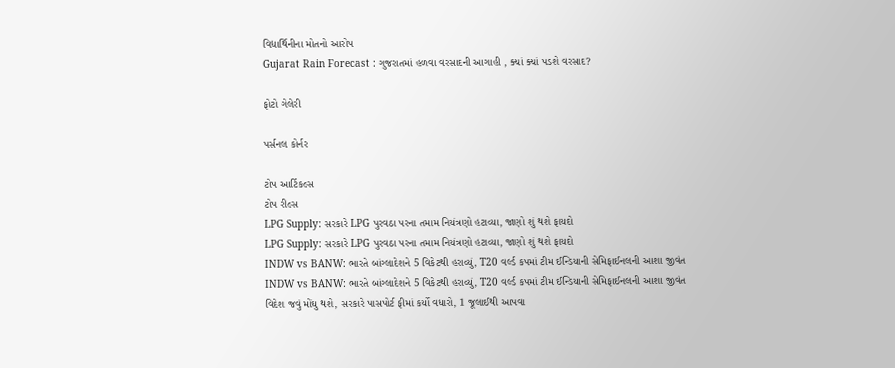વિદ્યાર્થિનીના મોતનો આરોપ
Gujarat Rain Forecast : ગુજરાતમાં હળવા વરસાદની આગાહી , ક્યાં ક્યાં પડશે વરસાદ?

ફોટો ગેલેરી

પર્સનલ કોર્નર

ટોપ આર્ટિકલ્સ
ટોપ રીલ્સ
LPG Supply: સરકારે LPG પુરવઠા પરના તમામ નિયંત્રણો હટાવ્યા, જાણો શું થશે ફાયદો
LPG Supply: સરકારે LPG પુરવઠા પરના તમામ નિયંત્રણો હટાવ્યા, જાણો શું થશે ફાયદો
INDW vs BANW: ભારતે બાંગ્લાદેશને 5 વિકેટથી હરાવ્યું, T20 વર્લ્ડ કપમાં ટીમ ઈન્ડિયાની સેમિફાઈનલની આશા જીવંત
INDW vs BANW: ભારતે બાંગ્લાદેશને 5 વિકેટથી હરાવ્યું, T20 વર્લ્ડ કપમાં ટીમ ઈન્ડિયાની સેમિફાઈનલની આશા જીવંત
વિદેશ જવું મોંઘુ થશે, સરકારે પાસપોર્ટ ફીમાં કર્યો વધારો, 1 જૂલાઈથી આપવા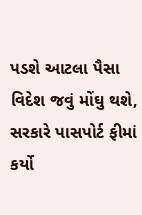પડશે આટલા પૈસા
વિદેશ જવું મોંઘુ થશે, સરકારે પાસપોર્ટ ફીમાં કર્યો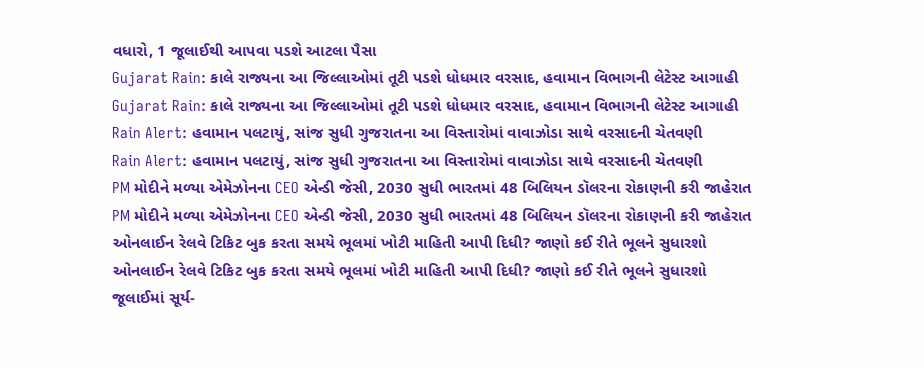વધારો, 1 જૂલાઈથી આપવા પડશે આટલા પૈસા
Gujarat Rain: કાલે રાજ્યના આ જિલ્લાઓમાં તૂટી પડશે ધોધમાર વરસાદ, હવામાન વિભાગની લેટેસ્ટ આગાહી
Gujarat Rain: કાલે રાજ્યના આ જિલ્લાઓમાં તૂટી પડશે ધોધમાર વરસાદ, હવામાન વિભાગની લેટેસ્ટ આગાહી
Rain Alert: હવામાન પલટાયું, સાંજ સુધી ગુજરાતના આ વિસ્તારોમાં વાવાઝોડા સાથે વરસાદની ચેતવણી
Rain Alert: હવામાન પલટાયું, સાંજ સુધી ગુજરાતના આ વિસ્તારોમાં વાવાઝોડા સાથે વરસાદની ચેતવણી
PM મોદીને મળ્યા એમેઝોનના CEO એન્ડી જેસી, 2030 સુધી ભારતમાં 48 બિલિયન ડૉલરના રોકાણની કરી જાહેરાત
PM મોદીને મળ્યા એમેઝોનના CEO એન્ડી જેસી, 2030 સુધી ભારતમાં 48 બિલિયન ડૉલરના રોકાણની કરી જાહેરાત
ઓનલાઈન રેલવે ટિકિટ બુક કરતા સમયે ભૂલમાં ખોટી માહિતી આપી દિધી? જાણો કઈ રીતે ભૂલને સુધારશો
ઓનલાઈન રેલવે ટિકિટ બુક કરતા સમયે ભૂલમાં ખોટી માહિતી આપી દિધી? જાણો કઈ રીતે ભૂલને સુધારશો
જૂલાઈમાં સૂર્ય-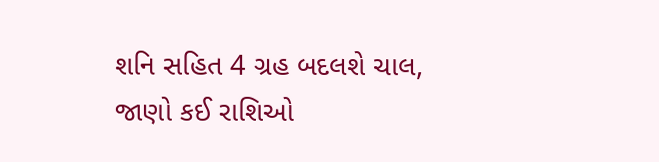શનિ સહિત 4 ગ્રહ બદલશે ચાલ, જાણો કઈ રાશિઓ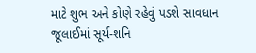માટે શુભ અને કોણે રહેવું પડશે સાવધાન
જૂલાઈમાં સૂર્ય-શનિ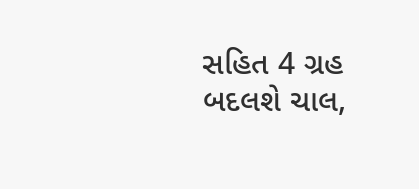સહિત 4 ગ્રહ બદલશે ચાલ,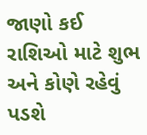જાણો કઈ રાશિઓ માટે શુભ અને કોણે રહેવું પડશે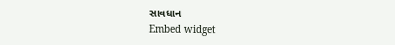સાવધાન
Embed widget